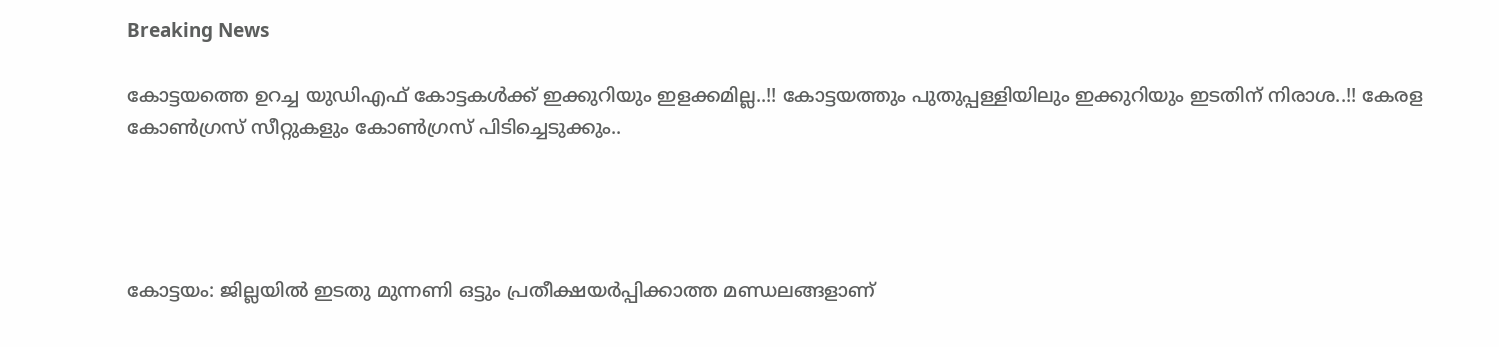Breaking News

കോട്ടയത്തെ ഉറച്ച യുഡിഎഫ് കോട്ടകള്‍ക്ക് ഇക്കുറിയും ഇളക്കമില്ല..!! കോട്ടയത്തും പുതുപ്പള്ളിയിലും ഇക്കുറിയും ഇടതിന് നിരാശ..!! കേരള കോൺഗ്രസ് സീറ്റുകളും കോൺഗ്രസ് പിടിച്ചെടുക്കും..




കോട്ടയം: ജില്ലയില്‍ ഇടതു മുന്നണി ഒട്ടും പ്രതീക്ഷയര്‍പ്പിക്കാത്ത മണ്ഡലങ്ങളാണ്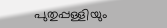പുതുപ്പള്ളിയും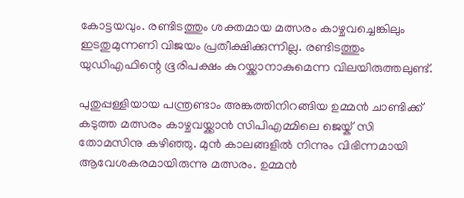കോട്ടയവും. രണ്ടിടത്തും ശക്തമായ മത്സരം കാഴ്ചവച്ചെങ്കിലും ഇടതുമുന്നണി വിജയം പ്രതീക്ഷിക്കുന്നില്ല. രണ്ടിടത്തും യുഡിഎഫിന്റെ ഭൂരിപക്ഷം കുറയ്ക്കാനാകുമെന്ന വിലയിരുത്തലുണ്ട്.

പുതുപ്പള്ളിയായ പന്ത്രണ്ടാം അങ്കത്തിനിറങ്ങിയ ഉമ്മന്‍ ചാണ്ടിക്ക് കടുത്ത മത്സരം കാഴ്ചവയ്ക്കാന്‍ സിപിഎമ്മിലെ ജെയ്ക് സി തോമസിനു കഴിഞ്ഞു. മുന്‍ കാലങ്ങളില്‍ നിന്നും വിഭിന്നമായി ആവേശകരമായിരുന്നു മത്സരം. ഉമ്മന്‍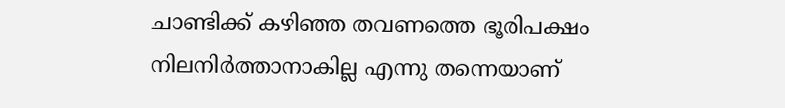ചാണ്ടിക്ക് കഴിഞ്ഞ തവണത്തെ ഭൂരിപക്ഷം നിലനിര്‍ത്താനാകില്ല എന്നു തന്നെയാണ്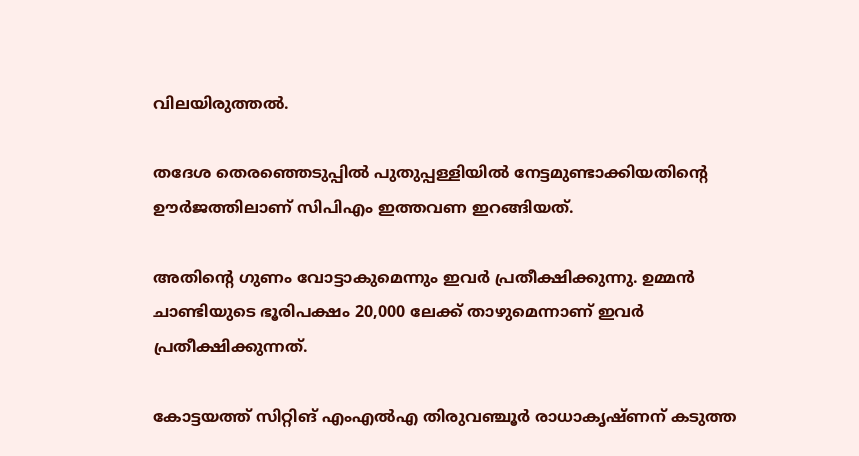വിലയിരുത്തല്‍.

തദേശ തെരഞ്ഞെടുപ്പില്‍ പുതുപ്പള്ളിയില്‍ നേട്ടമുണ്ടാക്കിയതിന്റെ ഊര്‍ജത്തിലാണ് സിപിഎം ഇത്തവണ ഇറങ്ങിയത്.

അതിന്റെ ഗുണം വോട്ടാകുമെന്നും ഇവര്‍ പ്രതീക്ഷിക്കുന്നു. ഉമ്മന്‍ ചാണ്ടിയുടെ ഭൂരിപക്ഷം 20,000 ലേക്ക് താഴുമെന്നാണ് ഇവര്‍ പ്രതീക്ഷിക്കുന്നത്.

കോട്ടയത്ത് സിറ്റിങ് എംഎല്‍എ തിരുവഞ്ചൂര്‍ രാധാകൃഷ്ണന് കടുത്ത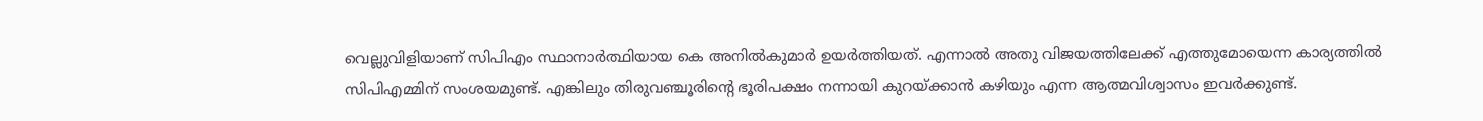വെല്ലുവിളിയാണ് സിപിഎം സ്ഥാനാര്‍ത്ഥിയായ കെ അനില്‍കുമാര്‍ ഉയര്‍ത്തിയത്. എന്നാല്‍ അതു വിജയത്തിലേക്ക് എത്തുമോയെന്ന കാര്യത്തില്‍ സിപിഎമ്മിന് സംശയമുണ്ട്. എങ്കിലും തിരുവഞ്ചൂരിന്റെ ഭൂരിപക്ഷം നന്നായി കുറയ്ക്കാന്‍ കഴിയും എന്ന ആത്മവിശ്വാസം ഇവര്‍ക്കുണ്ട്.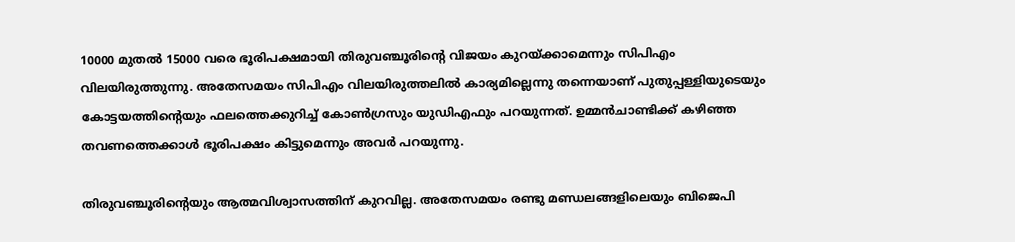10000 മുതല്‍ 15000 വരെ ഭൂരിപക്ഷമായി തിരുവഞ്ചൂരിന്റെ വിജയം കുറയ്ക്കാമെന്നും സിപിഎം വിലയിരുത്തുന്നു. അതേസമയം സിപിഎം വിലയിരുത്തലില്‍ കാര്യമില്ലെന്നു തന്നെയാണ് പുതുപ്പള്ളിയുടെയും കോട്ടയത്തിന്റെയും ഫലത്തെക്കുറിച്ച്‌ കോണ്‍ഗ്രസും യുഡിഎഫും പറയുന്നത്. ഉമ്മന്‍ചാണ്ടിക്ക് കഴിഞ്ഞ തവണത്തെക്കാള്‍ ഭൂരിപക്ഷം കിട്ടുമെന്നും അവര്‍ പറയുന്നു.

തിരുവഞ്ചൂരിന്റെയും ആത്മവിശ്വാസത്തിന് കുറവില്ല. അതേസമയം രണ്ടു മണ്ഡലങ്ങളിലെയും ബിജെപി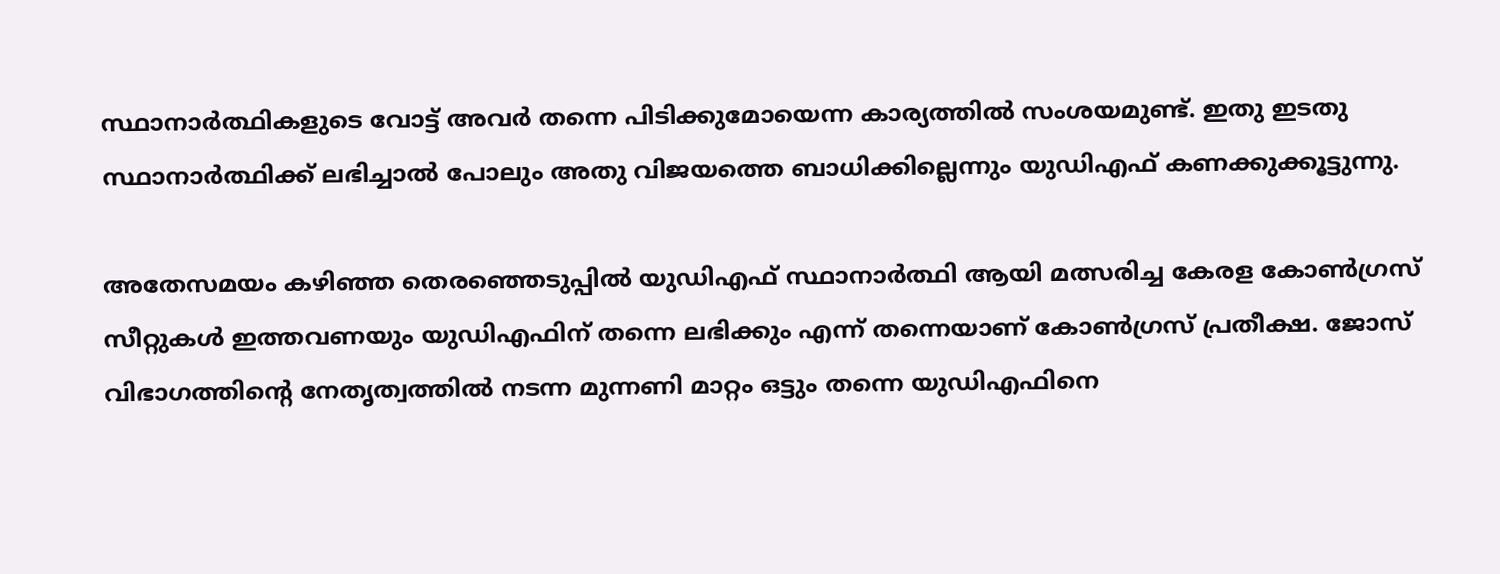സ്ഥാനാര്‍ത്ഥികളുടെ വോട്ട് അവര്‍ തന്നെ പിടിക്കുമോയെന്ന കാര്യത്തില്‍ സംശയമുണ്ട്. ഇതു ഇടതു സ്ഥാനാര്‍ത്ഥിക്ക് ലഭിച്ചാല്‍ പോലും അതു വിജയത്തെ ബാധിക്കില്ലെന്നും യുഡിഎഫ് കണക്കുക്കൂട്ടുന്നു.

അതേസമയം കഴിഞ്ഞ തെരഞ്ഞെടുപ്പിൽ യുഡിഎഫ് സ്ഥാനാർത്ഥി ആയി മത്സരിച്ച കേരള കോൺഗ്രസ് സീറ്റുകൾ ഇത്തവണയും യുഡിഎഫിന് തന്നെ ലഭിക്കും എന്ന് തന്നെയാണ് കോൺഗ്രസ് പ്രതീക്ഷ. ജോസ് വിഭാഗത്തിന്റെ നേതൃത്വത്തിൽ നടന്ന മുന്നണി മാറ്റം ഒട്ടും തന്നെ യുഡിഎഫിനെ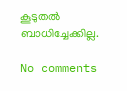കൂടുതൽ ബാധിച്ചേക്കില്ല.

No comments